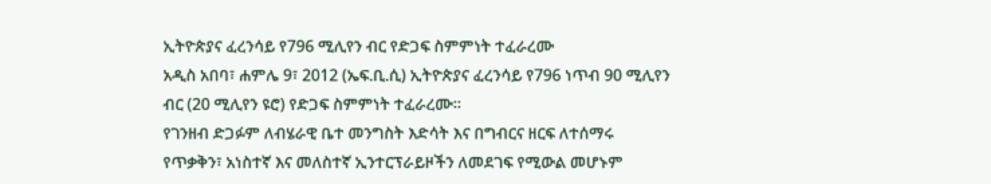ኢትዮጵያና ፈረንሳይ የ796 ሚሊየን ብር የድጋፍ ስምምነት ተፈራረሙ
አዲስ አበባ፣ ሐምሌ 9፣ 2012 (ኤፍ.ቢ.ሲ) ኢትዮጵያና ፈረንሳይ የ796 ነጥብ 90 ሚሊየን ብር (20 ሚሊየን ዩሮ) የድጋፍ ስምምነት ተፈራረሙ።
የገንዘብ ድጋፉም ለብሄራዊ ቤተ መንግስት እድሳት እና በግብርና ዘርፍ ለተሰማሩ የጥቃቅን፣ አነስተኛ እና መለስተኛ ኢንተርፕራይዞችን ለመደገፍ የሚውል መሆኑም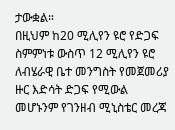ታውቋል።
በዚህም ከ20 ሚሊየን ዩሮ የድጋፍ ስምምነቱ ውስጥ 12 ሚሊየን ዩሮ ለብሄራዊ ቤተ መንግስት የመጀመሪያ ዙር እድሳት ድጋፍ የሚውል መሆኑንም የገንዘብ ሚኒስቴር መረጃ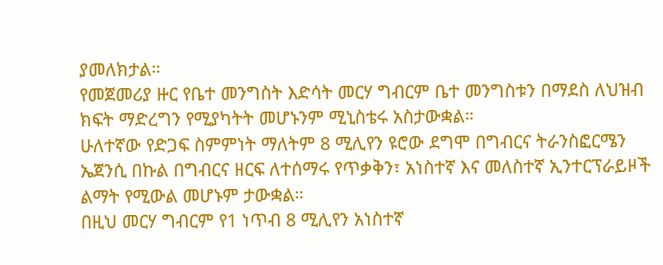ያመለክታል።
የመጀመሪያ ዙር የቤተ መንግስት እድሳት መርሃ ግብርም ቤተ መንግስቱን በማደስ ለህዝብ ክፍት ማድረግን የሚያካትት መሆኑንም ሚኒስቴሩ አስታውቋል።
ሁለተኛው የድጋፍ ስምምነት ማለትም 8 ሚሊየን ዩሮው ደግሞ በግብርና ትራንስፎርሜን ኤጀንሲ በኩል በግብርና ዘርፍ ለተሰማሩ የጥቃቅን፣ አነስተኛ እና መለስተኛ ኢንተርፕራይዞች ልማት የሚውል መሆኑም ታውቋል።
በዚህ መርሃ ግብርም የ1 ነጥብ 8 ሚሊየን አነስተኛ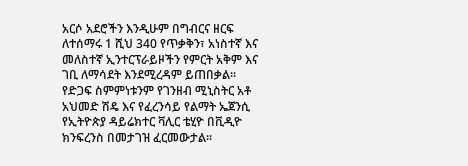አርሶ አደሮችን እንዲሁም በግብርና ዘርፍ ለተሰማሩ 1 ሺህ 340 የጥቃቅን፣ አነስተኛ እና መለስተኛ ኢንተርፕራይዞችን የምርት አቅም እና ገቢ ለማሳደት እንደሚረዳም ይጠበቃል።
የድጋፍ ስምምነቱንም የገንዘብ ሚኒስትር አቶ አህመድ ሽዴ እና የፈረንሳይ የልማት ኤጀንሲ የኢትዮጵያ ዳይሬክተር ቫሊር ቴሂዮ በቪዲዮ ክንፍረንስ በመታገዝ ፈርመውታል።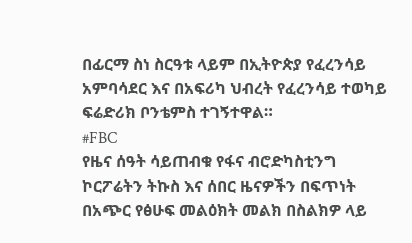በፊርማ ስነ ስርዓቱ ላይም በኢትዮጵያ የፈረንሳይ አምባሳደር እና በአፍሪካ ህብረት የፈረንሳይ ተወካይ ፍሬድሪክ ቦንቴምስ ተገኝተዋል።
#FBC
የዜና ሰዓት ሳይጠብቁ የፋና ብሮድካስቲንግ ኮርፖሬትን ትኩስ እና ሰበር ዜናዎችን በፍጥነት በአጭር የፅሁፍ መልዕክት መልክ በስልክዎ ላይ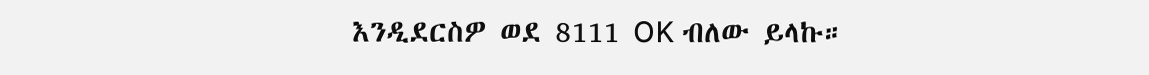እንዲደርስዎ ወደ 8111 OK ብለው ይላኩ።